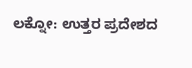ಲಕ್ನೋ: ಉತ್ತರ ಪ್ರದೇಶದ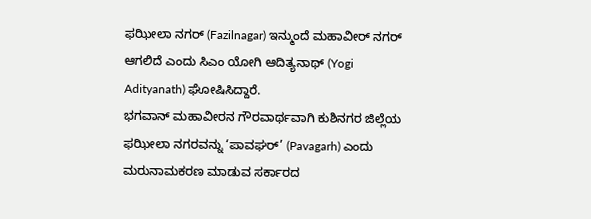ಫಝೀಲಾ ನಗರ್ (Fazilnagar) ಇನ್ಮುಂದೆ ಮಹಾವೀರ್ ನಗರ್ ಆಗಲಿದೆ ಎಂದು ಸಿಎಂ ಯೋಗಿ ಆದಿತ್ಯನಾಥ್ (Yogi Adityanath) ಘೋಷಿಸಿದ್ದಾರೆ.
ಭಗವಾನ್ ಮಹಾವೀರನ ಗೌರವಾರ್ಥವಾಗಿ ಕುಶಿನಗರ ಜಿಲ್ಲೆಯ ಫಝೀಲಾ ನಗರವನ್ನು ‘ಪಾವಘರ್’ (Pavagarh) ಎಂದು ಮರುನಾಮಕರಣ ಮಾಡುವ ಸರ್ಕಾರದ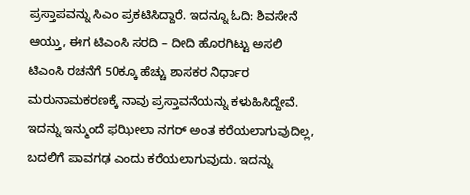ಪ್ರಸ್ತಾಪವನ್ನು ಸಿಎಂ ಪ್ರಕಟಿಸಿದ್ದಾರೆ. ಇದನ್ನೂ ಓದಿ: ಶಿವಸೇನೆ ಆಯ್ತು, ಈಗ ಟಿಎಂಸಿ ಸರದಿ – ದೀದಿ ಹೊರಗಿಟ್ಟು ಅಸಲಿ ಟಿಎಂಸಿ ರಚನೆಗೆ 50ಕ್ಕೂ ಹೆಚ್ಚು ಶಾಸಕರ ನಿರ್ಧಾರ
ಮರುನಾಮಕರಣಕ್ಕೆ ನಾವು ಪ್ರಸ್ತಾವನೆಯನ್ನು ಕಳುಹಿಸಿದ್ದೇವೆ. ಇದನ್ನು ಇನ್ಮುಂದೆ ಫಝೀಲಾ ನಗರ್ ಅಂತ ಕರೆಯಲಾಗುವುದಿಲ್ಲ, ಬದಲಿಗೆ ಪಾವಗಢ ಎಂದು ಕರೆಯಲಾಗುವುದು. ಇದನ್ನು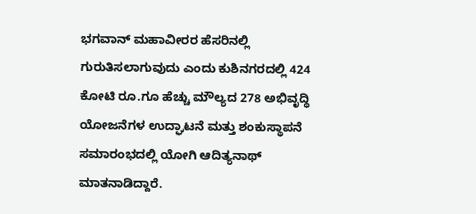ಭಗವಾನ್ ಮಹಾವೀರರ ಹೆಸರಿನಲ್ಲಿ ಗುರುತಿಸಲಾಗುವುದು ಎಂದು ಕುಶಿನಗರದಲ್ಲಿ 424 ಕೋಟಿ ರೂ.ಗೂ ಹೆಚ್ಚು ಮೌಲ್ಯದ 278 ಅಭಿವೃದ್ಧಿ ಯೋಜನೆಗಳ ಉದ್ಘಾಟನೆ ಮತ್ತು ಶಂಕುಸ್ಥಾಪನೆ ಸಮಾರಂಭದಲ್ಲಿ ಯೋಗಿ ಆದಿತ್ಯನಾಥ್ ಮಾತನಾಡಿದ್ದಾರೆ.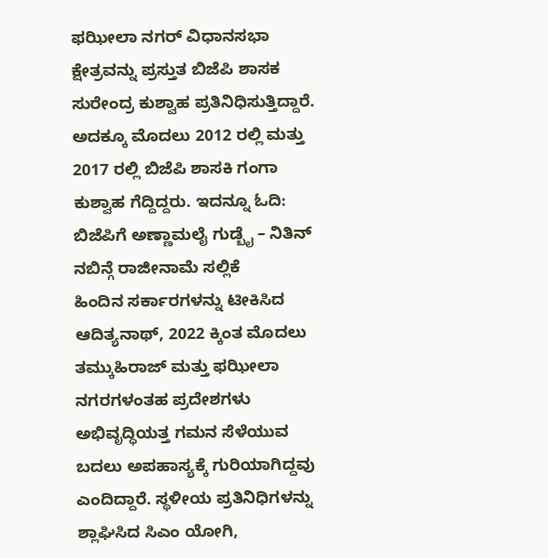ಫಝೀಲಾ ನಗರ್ ವಿಧಾನಸಭಾ ಕ್ಷೇತ್ರವನ್ನು ಪ್ರಸ್ತುತ ಬಿಜೆಪಿ ಶಾಸಕ ಸುರೇಂದ್ರ ಕುಶ್ವಾಹ ಪ್ರತಿನಿಧಿಸುತ್ತಿದ್ದಾರೆ. ಅದಕ್ಕೂ ಮೊದಲು 2012 ರಲ್ಲಿ ಮತ್ತು 2017 ರಲ್ಲಿ ಬಿಜೆಪಿ ಶಾಸಕಿ ಗಂಗಾ ಕುಶ್ವಾಹ ಗೆದ್ದಿದ್ದರು. ಇದನ್ನೂ ಓದಿ: ಬಿಜೆಪಿಗೆ ಅಣ್ಣಾಮಲೈ ಗುಡ್ಬೈ – ನಿತಿನ್ ನಬಿನ್ಗೆ ರಾಜೀನಾಮೆ ಸಲ್ಲಿಕೆ
ಹಿಂದಿನ ಸರ್ಕಾರಗಳನ್ನು ಟೀಕಿಸಿದ ಆದಿತ್ಯನಾಥ್, 2022 ಕ್ಕಿಂತ ಮೊದಲು ತಮ್ಕುಹಿರಾಜ್ ಮತ್ತು ಫಝೀಲಾ ನಗರಗಳಂತಹ ಪ್ರದೇಶಗಳು ಅಭಿವೃದ್ಧಿಯತ್ತ ಗಮನ ಸೆಳೆಯುವ ಬದಲು ಅಪಹಾಸ್ಯಕ್ಕೆ ಗುರಿಯಾಗಿದ್ದವು ಎಂದಿದ್ದಾರೆ. ಸ್ಥಳೀಯ ಪ್ರತಿನಿಧಿಗಳನ್ನು ಶ್ಲಾಘಿಸಿದ ಸಿಎಂ ಯೋಗಿ,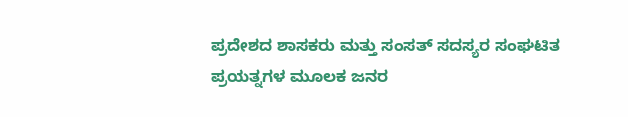ಪ್ರದೇಶದ ಶಾಸಕರು ಮತ್ತು ಸಂಸತ್ ಸದಸ್ಯರ ಸಂಘಟಿತ ಪ್ರಯತ್ನಗಳ ಮೂಲಕ ಜನರ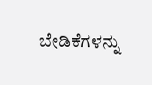ಬೇಡಿಕೆಗಳನ್ನು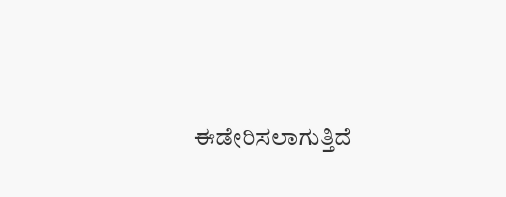ಈಡೇರಿಸಲಾಗುತ್ತಿದೆ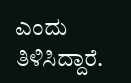ಎಂದು ತಿಳಿಸಿದ್ದಾರೆ.